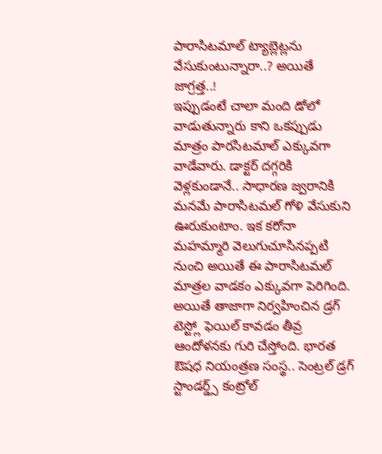పారాసిటమాల్ ట్యాబ్లెట్లను వేసుకుంటున్నారా..? అయితే జాగ్రత్త..!
ఇప్పుడంటే చాలా మంది డోలో వాడుతున్నారు కాని ఒకప్పుడు మాత్రం పారసిటమాల్ ఎక్కువగా వాడేవారు. డాక్టర్ దగ్గరికి వెళ్లకుండానే.. సాధారణ జ్వరానికి మనమే పారాసిటమల్ గోళి వేసుకుని ఊరుకుంటాం. ఇక కరోనా మహమ్మారి వెలుగుచూసినప్పటి నుంచి అయితే ఈ పారాసిటమల్ మాత్రల వాడకం ఎక్కువగా పెరిగింది. అయితే తాజాగా నిర్వహించిన డ్రగ్ టెస్ట్లో ఫెయిల్ కావడం తీవ్ర ఆందోళనకు గురి చేస్తోంది. భారత ఔషధ నియంత్రణ సంస్థ.. సెంట్రల్ డ్రగ్ స్టాండర్డ్స్ కంట్రోల్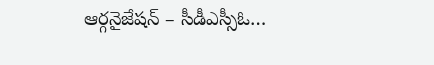ఆర్గనైజేషన్ – సీడీఎస్సీఓ…